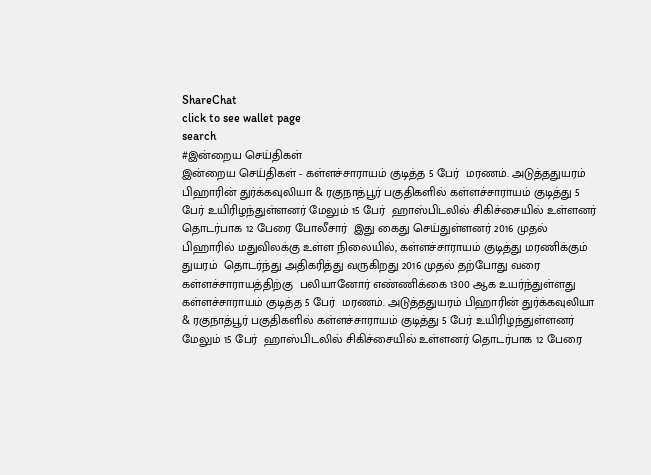ShareChat
click to see wallet page
search
#இன்றைய செய்திகள்
இன்றைய செய்திகள் - கள்ளச்சாராயம் குடித்த 5 பேர்  மரணம். அடுத்ததுயரம் பிஹாரின் துர்க்கவுலியா & ரகுநாத்பூர் பகுதிகளில் கள்ளச்சாராயம் குடித்து 5 பேர் உயிரிழந்துள்ளனர் மேலும் 15 பேர்  ஹாஸ்பிடலில் சிகிச்சையில் உள்ளனர் தொடர்பாக 12 பேரை போலீசார்  இது கைது செய்துள்ளனர் 2016 முதல்  பிஹாரில் மதுவிலக்கு உள்ள நிலையில், கள்ளச்சாராயம் குடித்து மரணிக்கும் துயரம்  தொடர்ந்து அதிகரித்து வருகிறது 2016 முதல் தற்போது வரை கள்ளச்சாராயத்திற்கு  பலியானோர் எண்ணிக்கை 1300 ஆக உயர்ந்துள்ளது  கள்ளச்சாராயம் குடித்த 5 பேர்  மரணம். அடுத்ததுயரம் பிஹாரின் துர்க்கவுலியா & ரகுநாத்பூர் பகுதிகளில் கள்ளச்சாராயம் குடித்து 5 பேர் உயிரிழந்துள்ளனர் மேலும் 15 பேர்  ஹாஸ்பிடலில் சிகிச்சையில் உள்ளனர் தொடர்பாக 12 பேரை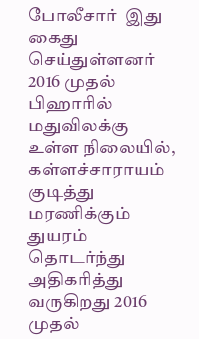போலீசார்  இது கைது செய்துள்ளனர் 2016 முதல்  பிஹாரில் மதுவிலக்கு உள்ள நிலையில், கள்ளச்சாராயம் குடித்து மரணிக்கும் துயரம்  தொடர்ந்து அதிகரித்து வருகிறது 2016 முதல்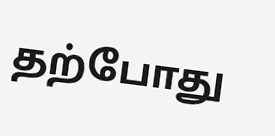தற்போது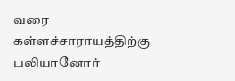வரை கள்ளச்சாராயத்திற்கு  பலியானோர்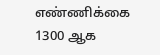எண்ணிக்கை 1300 ஆக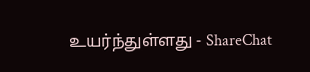உயர்ந்துள்ளது - ShareChat